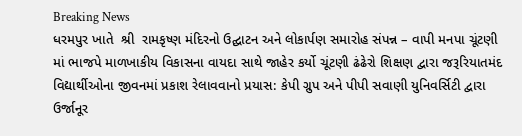Breaking News
ધરમપુર ખાતે  શ્રી  રામકૃષ્ણ મંદિરનો ઉદ્ઘાટન અને લોકાર્પણ સમારોહ સંપન્ન – વાપી મનપા ચૂંટણી માં ભાજપે માળખાકીય વિકાસના વાયદા સાથે જાહેર કર્યો ચૂંટણી ઢંઢેરો શિક્ષણ દ્વારા જરૂરિયાતમંદ વિદ્યાર્થીઓના જીવનમાં પ્રકાશ રેલાવવાનો પ્રયાસ: કેપી ગ્રુપ અને પીપી સવાણી યુનિવર્સિટી દ્વારા ઉર્જાનૂર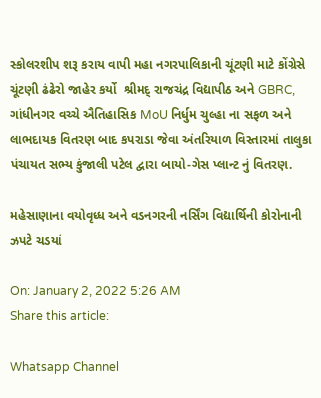સ્કોલરશીપ શરૂ કરાય વાપી મહા નગરપાલિકાની ચૂંટણી માટે કોંગ્રેસે  ચૂંટણી ઢંઢેરો જાહેર કર્યો  શ્રીમદ્ રાજચંદ્ર વિદ્યાપીઠ અને GBRC, ગાંધીનગર વચ્ચે ઐતિહાસિક MoU નિર્ધુમ ચુલ્હા ના સફળ અને લાભદાયક વિતરણ બાદ કપરાડા જેવા અંતરિયાળ વિસ્તારમાં તાલુકા પંચાયત સભ્ય કુંજાલી પટેલ દ્વારા બાયો-ગેસ પ્લાન્ટ નું વિતરણ.

મહેસાણાના વયોવૃધ્ધ અને વડનગરની નર્સિંગ વિદ્યાર્થિની કોરોનાની ઝપટે ચડયાં

On: January 2, 2022 5:26 AM
Share this article:

Whatsapp Channel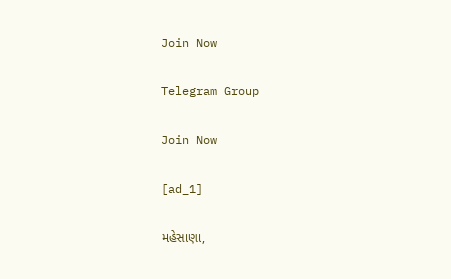Join Now

Telegram Group

Join Now

[ad_1]

મહેસાણા,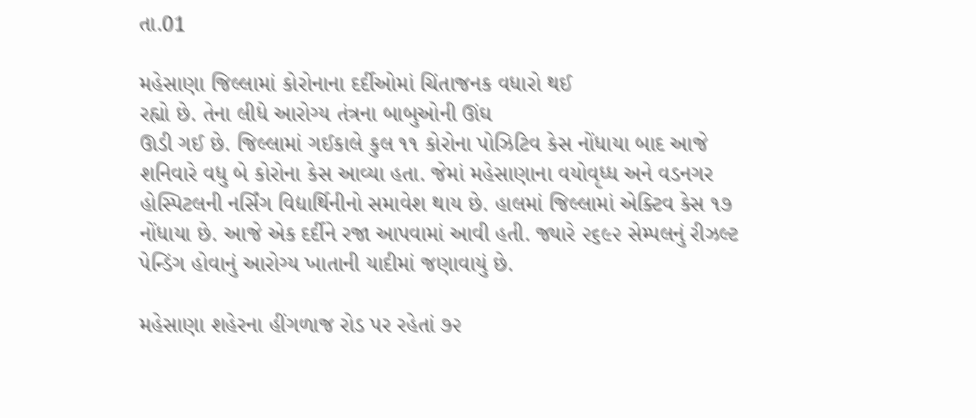તા.01

મહેસાણા જિલ્લામાં કોરોનાના દર્દીઓમાં ચિંતાજનક વધારો થઈ
રહ્યો છે. તેના લીધે આરોગ્ય તંત્રના બાબુઓની ઊંઘ
ઊડી ગઈ છે. જિલ્લામાં ગઈકાલે કુલ ૧૧ કોરોના પોઝિટિવ કેસ નોંધાયા બાદ આજે
શનિવારે વધુ બે કોરોના કેસ આવ્યા હતા. જેમાં મહેસાણાના વયોવૃધ્ધ અને વડનગર
હોસ્પિટલની નર્સિંગ વિદ્યાર્થિનીનો સમાવેશ થાય છે. હાલમાં જિલ્લામાં એક્ટિવ કેસ ૧૭
નોંધાયા છે. આજે એક દર્દીને રજા આપવામાં આવી હતી. જ્યારે ૨૬૯૨ સેમ્પલનું રીઝલ્ટ
પેન્ડિંગ હોવાનું આરોગ્ય ખાતાની યાદીમાં જણાવાયું છે.

મહેસાણા શહેરના હીંગળાજ રોડ પર રહેતાં ૭૨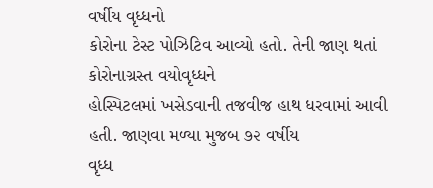વર્ષીય વૃધ્ધનો
કોરોના ટેસ્ટ પોઝિટિવ આવ્યો હતો. તેની જાણ થતાં કોરોનાગ્રસ્ત વયોવૃધ્ધને
હોસ્પિટલમાં ખસેડવાની તજવીજ હાથ ધરવામાં આવી હતી. જાણવા મળ્યા મુજબ ૭૨ વર્ષીય
વૃધ્ધ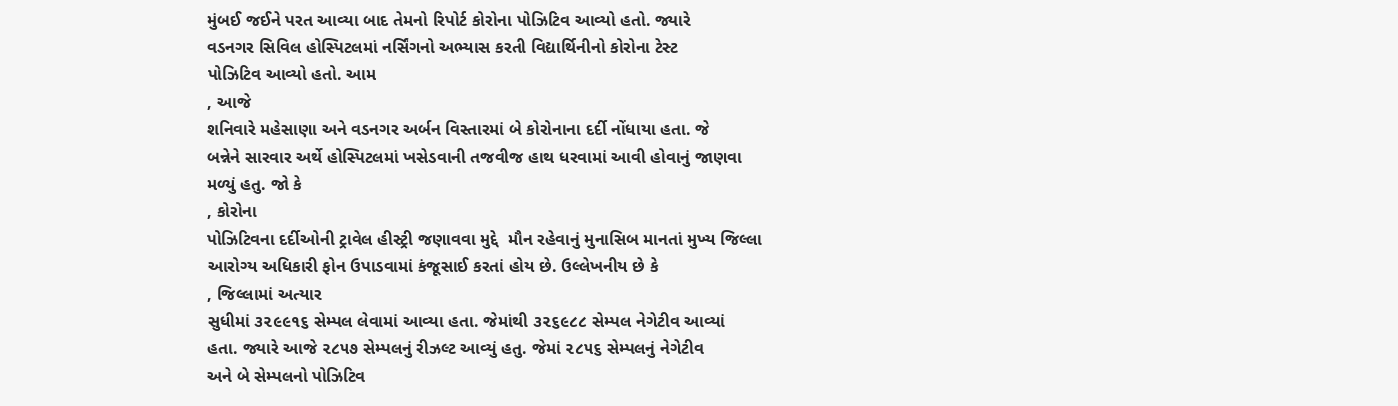મુંબઈ જઈને પરત આવ્યા બાદ તેમનો રિપોર્ટ કોરોના પોઝિટિવ આવ્યો હતો. જ્યારે
વડનગર સિવિલ હોસ્પિટલમાં નર્સિંગનો અભ્યાસ કરતી વિદ્યાર્થિનીનો કોરોના ટેસ્ટ
પોઝિટિવ આવ્યો હતો. આમ
, આજે
શનિવારે મહેસાણા અને વડનગર અર્બન વિસ્તારમાં બે કોરોનાના દર્દી નોંધાયા હતા. જે
બન્નેને સારવાર અર્થે હોસ્પિટલમાં ખસેડવાની તજવીજ હાથ ધરવામાં આવી હોવાનું જાણવા
મળ્યું હતુ. જો કે
, કોરોના
પોઝિટિવના દર્દીઓની ટ્રાવેલ હીસ્ટ્રી જણાવવા મુદ્દે  મૌન રહેવાનું મુનાસિબ માનતાં મુખ્ય જિલ્લા
આરોગ્ય અધિકારી ફોન ઉપાડવામાં કંજૂસાઈ કરતાં હોય છે. ઉલ્લેખનીય છે કે
, જિલ્લામાં અત્યાર
સુધીમાં ૩૨૯૯૧૬ સેમ્પલ લેવામાં આવ્યા હતા. જેમાંથી ૩૨૬૯૮૮ સેમ્પલ નેગેટીવ આવ્યાં
હતા. જ્યારે આજે ૨૮૫૭ સેમ્પલનું રીઝલ્ટ આવ્યું હતુ. જેમાં ૨૮૫૬ સેમ્પલનું નેગેટીવ
અને બે સેમ્પલનો પોઝિટિવ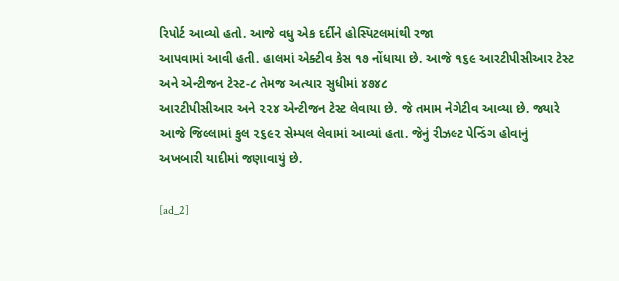રિપોર્ટ આવ્યો હતો. આજે વધુ એક દર્દીને હોસ્પિટલમાંથી રજા
આપવામાં આવી હતી. હાલમાં એક્ટીવ કેસ ૧૭ નોંધાયા છે. આજે ૧૬૯ આરટીપીસીઆર ટેસ્ટ  અને એન્ટીજન ટેસ્ટ-૮ તેમજ અત્યાર સુધીમાં ૪૭૪૮
આરટીપીસીઆર અને ૨૨૪ એન્ટીજન ટેસ્ટ લેવાયા છે. જે તમામ નેગેટીવ આવ્યા છે. જ્યારે
આજે જિલ્લામાં કુલ ૨૬૯૨ સેમ્પલ લેવામાં આવ્યાં હતા. જેનું રીઝલ્ટ પેન્ડિંગ હોવાનું
અખબારી યાદીમાં જણાવાયું છે.

[ad_2]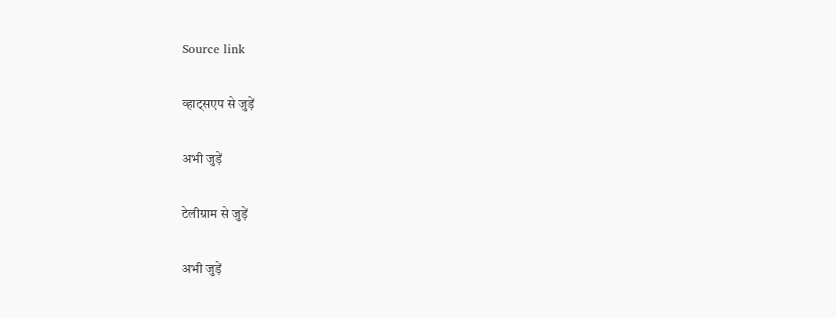Source link

व्हाट्सएप से जुड़ें

अभी जुड़ें

टेलीग्राम से जुड़ें

अभी जुड़ें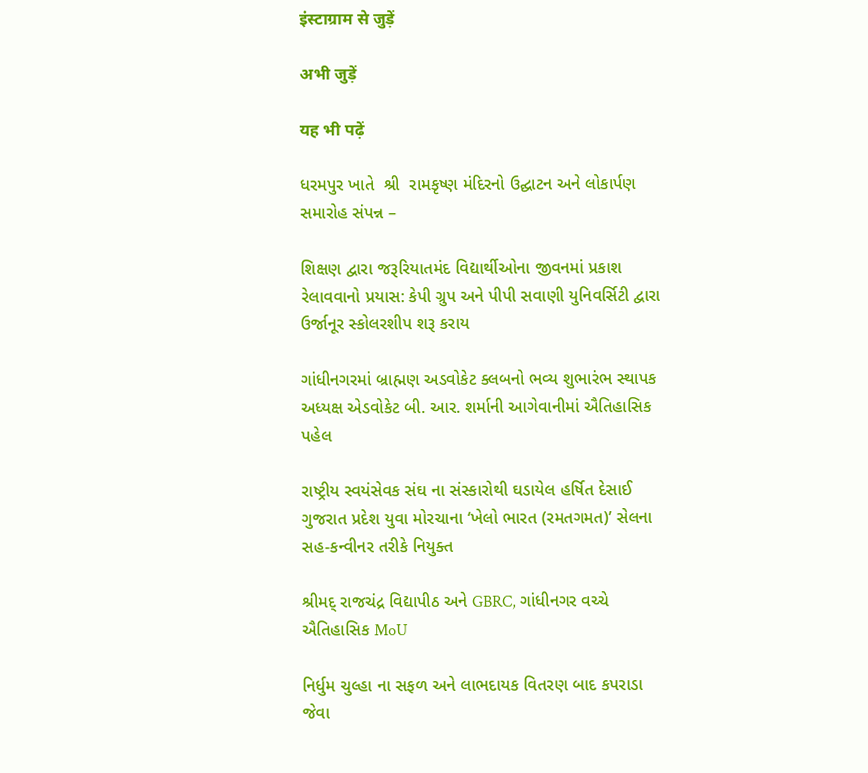इंस्टाग्राम से जुड़ें

अभी जुड़ें

यह भी पढ़ें

ધરમપુર ખાતે  શ્રી  રામકૃષ્ણ મંદિરનો ઉદ્ઘાટન અને લોકાર્પણ સમારોહ સંપન્ન –

શિક્ષણ દ્વારા જરૂરિયાતમંદ વિદ્યાર્થીઓના જીવનમાં પ્રકાશ રેલાવવાનો પ્રયાસ: કેપી ગ્રુપ અને પીપી સવાણી યુનિવર્સિટી દ્વારા ઉર્જાનૂર સ્કોલરશીપ શરૂ કરાય

ગાંધીનગરમાં બ્રાહ્મણ અડવોકેટ ક્લબનો ભવ્ય શુભારંભ સ્થાપક અધ્યક્ષ એડવોકેટ બી. આર. શર્માની આગેવાનીમાં ઐતિહાસિક પહેલ

રાષ્ટ્રીય સ્વયંસેવક સંઘ ના સંસ્કારોથી ઘડાયેલ હર્ષિત દેસાઈ ગુજરાત પ્રદેશ યુવા મોરચાના ‘ખેલો ભારત (રમતગમત)’ સેલના સહ-કન્વીનર તરીકે નિયુક્ત

શ્રીમદ્ રાજચંદ્ર વિદ્યાપીઠ અને GBRC, ગાંધીનગર વચ્ચે ઐતિહાસિક MoU

નિર્ધુમ ચુલ્હા ના સફળ અને લાભદાયક વિતરણ બાદ કપરાડા જેવા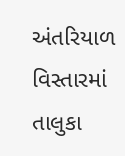અંતરિયાળ વિસ્તારમાં તાલુકા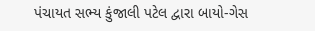પંચાયત સભ્ય કુંજાલી પટેલ દ્વારા બાયો-ગેસ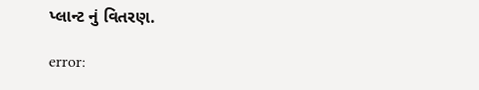પ્લાન્ટ નું વિતરણ.

error: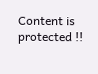Content is protected !!